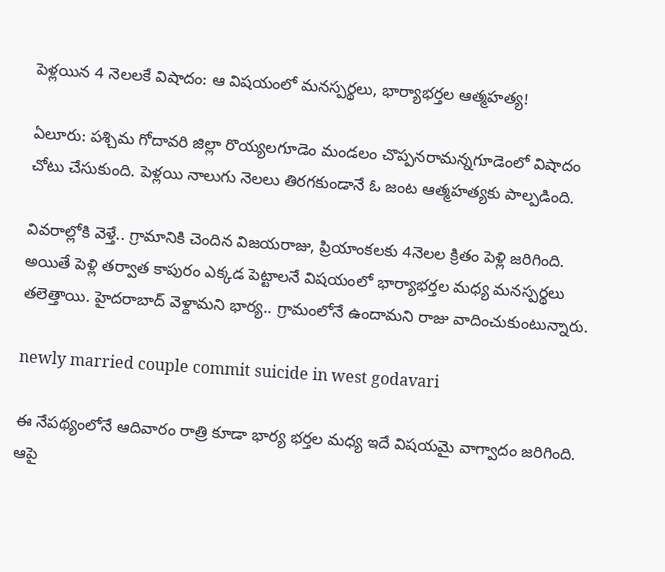పెళ్లయిన 4 నెలలకే విషాదం: ఆ విషయంలో మనస్పర్థలు, భార్యాభర్తల ఆత్మహత్య!

ఏలూరు: పశ్చిమ గోదావరి జిల్లా రొయ్యలగూడెం మండలం చొప్పనరామన్నగూడెంలో విషాదం చోటు చేసుకుంది. పెళ్లయి నాలుగు నెలలు తిరగకుండానే ఓ జంట ఆత్మహత్యకు పాల్పడింది.

వివరాల్లోకి వెళ్తే.. గ్రామానికి చెందిన విజయరాజు, ప్రియాంకలకు 4నెలల క్రితం పెళ్లి జరిగింది. అయితే పెళ్లి తర్వాత కాపురం ఎక్కడ పెట్టాలనే విషయంలో భార్యాభర్తల మధ్య మనస్పర్థలు తలెత్తాయి. హైదరాబాద్ వెళ్దామని భార్య.. గ్రామంలోనే ఉందామని రాజు వాదించుకుంటున్నారు.

newly married couple commit suicide in west godavari

ఈ నేపథ్యంలోనే ఆదివారం రాత్రి కూడా భార్య భర్తల మధ్య ఇదే విషయమై వాగ్వాదం జరిగింది. ఆపై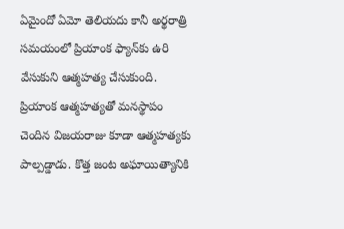ఏమైందో ఏమో తెలియదు కానీ అర్థరాత్రి సమయంలో ప్రియాంక ఫ్యాన్‌కు ఉరి వేసుకుని ఆత్మహత్య చేసుకుంది. ప్రియాంక ఆత్మహత్యతో మనస్థాపం చెందిన విజయరాజు కూడా ఆత్మహత్యకు పాల్పడ్డాడు. కొత్త జంట అఘాయిత్యానికి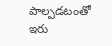పాల్పడటంతో ఇరు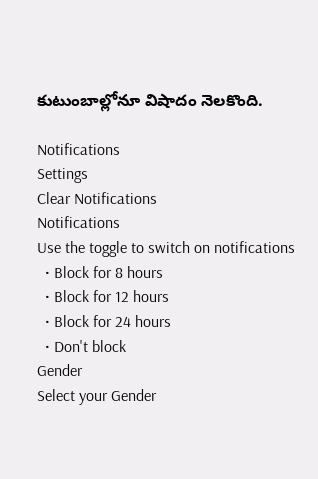కుటుంబాల్లోనూ విషాదం నెలకొంది.

Notifications
Settings
Clear Notifications
Notifications
Use the toggle to switch on notifications
  • Block for 8 hours
  • Block for 12 hours
  • Block for 24 hours
  • Don't block
Gender
Select your Gender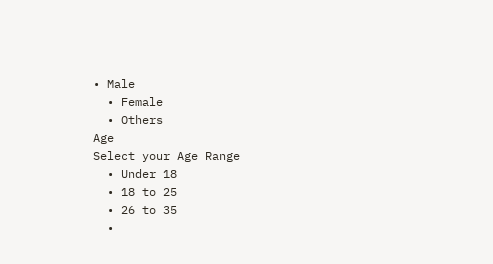• Male
  • Female
  • Others
Age
Select your Age Range
  • Under 18
  • 18 to 25
  • 26 to 35
  •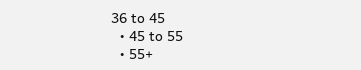36 to 45
  • 45 to 55
  • 55+